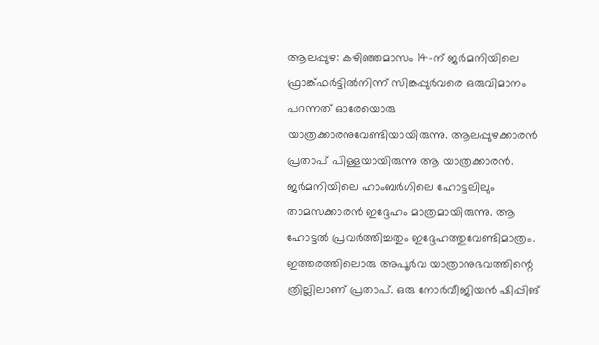ആലപ്പുഴ: കഴിഞ്ഞമാസം 14-ന് ജർമനിയിലെ ഫ്രാങ്ക്ഫർട്ടിൽനിന്ന് സിങ്കപ്പുർവരെ ഒരുവിമാനം പറന്നത് ഓരേയൊരു യാത്രക്കാരനുവേണ്ടിയായിരുന്നു. ആലപ്പുഴക്കാരൻ പ്രതാപ് പിള്ളയായിരുന്നു ആ യാത്രക്കാരൻ. ജർമനിയിലെ ഹാംബർഗിലെ ഹോട്ടലിലും താമസക്കാരൻ ഇദ്ദേഹം മാത്രമായിരുന്നു. ആ ഹോട്ടൽ പ്രവർത്തിച്ചതും ഇദ്ദേഹത്തുവേണ്ടിമാത്രം. ഇത്തരത്തിലൊരു അപൂർവ യാത്രാനുഭവത്തിന്റെ ത്രില്ലിലാണ് പ്രതാപ്. ഒരു നോർവീജിയൻ ഷിപ്പിങ്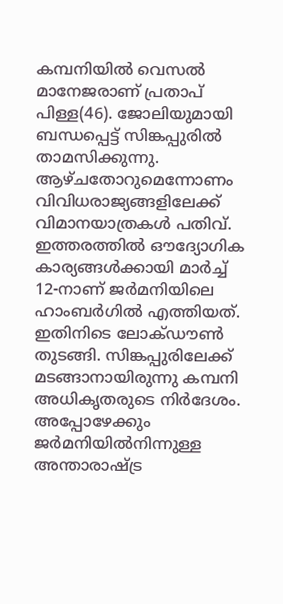കമ്പനിയിൽ വെസൽ മാനേജരാണ് പ്രതാപ് പിള്ള(46). ജോലിയുമായി ബന്ധപ്പെട്ട് സിങ്കപ്പുരിൽ താമസിക്കുന്നു. ആഴ്ചതോറുമെന്നോണം വിവിധരാജ്യങ്ങളിലേക്ക് വിമാനയാത്രകൾ പതിവ്. ഇത്തരത്തിൽ ഔദ്യോഗിക കാര്യങ്ങൾക്കായി മാർച്ച് 12-നാണ് ജർമനിയിലെ ഹാംബർഗിൽ എത്തിയത്. ഇതിനിടെ ലോക്ഡൗൺ തുടങ്ങി. സിങ്കപ്പുരിലേക്ക് മടങ്ങാനായിരുന്നു കമ്പനി അധികൃതരുടെ നിർദേശം. അപ്പോഴേക്കും ജർമനിയിൽനിന്നുള്ള അന്താരാഷ്ട്ര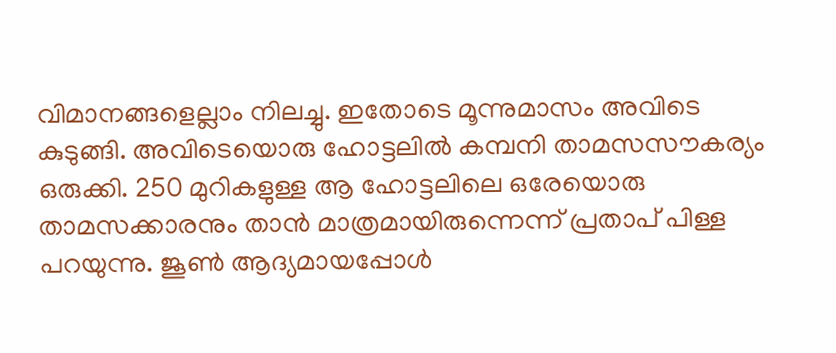വിമാനങ്ങളെല്ലാം നിലച്ചു. ഇതോടെ മൂന്നുമാസം അവിടെ കുടുങ്ങി. അവിടെയൊരു ഹോട്ടലിൽ കമ്പനി താമസസൗകര്യം ഒരുക്കി. 250 മുറികളുള്ള ആ ഹോട്ടലിലെ ഒരേയൊരു താമസക്കാരനും താൻ മാത്രമായിരുന്നെന്ന് പ്രതാപ് പിള്ള പറയുന്നു. ജൂൺ ആദ്യമായപ്പോൾ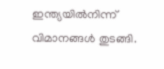ഇന്ത്യയിൽനിന്ന് വിമാനങ്ങൾ തുടങ്ങി.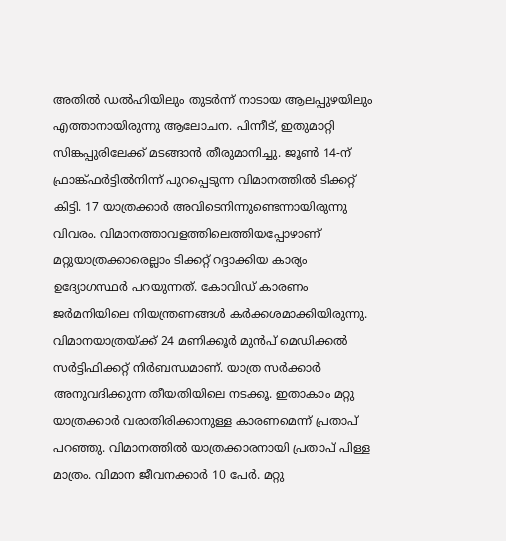അതിൽ ഡൽഹിയിലും തുടർന്ന് നാടായ ആലപ്പുഴയിലും എത്താനായിരുന്നു ആലോചന. പിന്നീട്, ഇതുമാറ്റി സിങ്കപ്പുരിലേക്ക് മടങ്ങാൻ തീരുമാനിച്ചു. ജൂൺ 14-ന് ഫ്രാങ്ക്ഫർട്ടിൽനിന്ന് പുറപ്പെടുന്ന വിമാനത്തിൽ ടിക്കറ്റ് കിട്ടി. 17 യാത്രക്കാർ അവിടെനിന്നുണ്ടെന്നായിരുന്നു വിവരം. വിമാനത്താവളത്തിലെത്തിയപ്പോഴാണ് മറ്റുയാത്രക്കാരെല്ലാം ടിക്കറ്റ് റദ്ദാക്കിയ കാര്യം ഉദ്യോഗസ്ഥർ പറയുന്നത്. കോവിഡ് കാരണം ജർമനിയിലെ നിയന്ത്രണങ്ങൾ കർക്കശമാക്കിയിരുന്നു. വിമാനയാത്രയ്ക്ക് 24 മണിക്കൂർ മുൻപ് മെഡിക്കൽ സർട്ടിഫിക്കറ്റ് നിർബന്ധമാണ്. യാത്ര സർക്കാർ അനുവദിക്കുന്ന തീയതിയിലെ നടക്കൂ. ഇതാകാം മറ്റു യാത്രക്കാർ വരാതിരിക്കാനുള്ള കാരണമെന്ന് പ്രതാപ് പറഞ്ഞു. വിമാനത്തിൽ യാത്രക്കാരനായി പ്രതാപ് പിള്ള മാത്രം. വിമാന ജീവനക്കാർ 10 പേർ. മറ്റു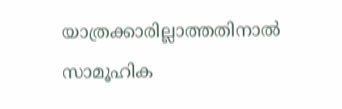യാത്രക്കാരില്ലാത്തതിനാൽ സാമൂഹിക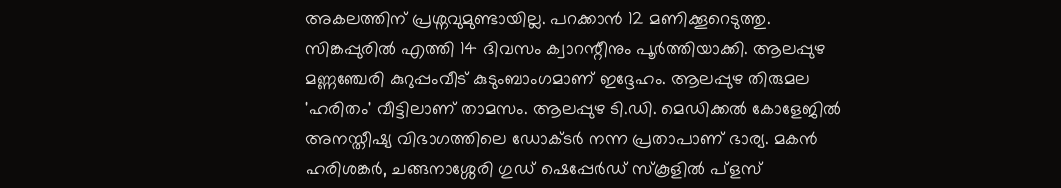അകലത്തിന് പ്രശ്നവുമുണ്ടായില്ല. പറക്കാൻ 12 മണിക്കൂറെടുത്തു. സിങ്കപ്പുരിൽ എത്തി 14 ദിവസം ക്വാറന്റീനും പൂർത്തിയാക്കി. ആലപ്പുഴ മണ്ണഞ്ചേരി കുറുപ്പംവീട് കുടുംബാംഗമാണ് ഇദ്ദേഹം. ആലപ്പുഴ തിരുമല 'ഹരിതം' വീട്ടിലാണ് താമസം. ആലപ്പുഴ ടി.ഡി. മെഡിക്കൽ കോളേജിൽ അനസ്തീഷ്യ വിഭാഗത്തിലെ ഡോക്ടർ നന്ന പ്രതാപാണ് ഭാര്യ. മകൻ ഹരിശങ്കർ, ചങ്ങനാശ്ശേരി ഗുഡ് ഷെപ്പേർഡ് സ്കൂളിൽ പ്ളസ്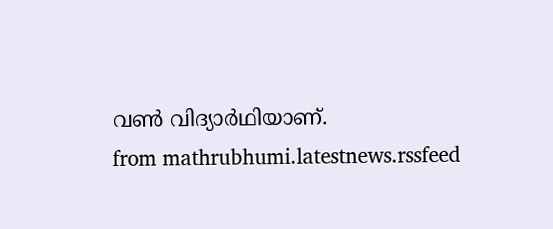വൺ വിദ്യാർഥിയാണ്.
from mathrubhumi.latestnews.rssfeed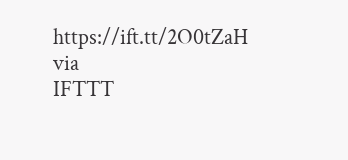https://ift.tt/2O0tZaH
via
IFTTT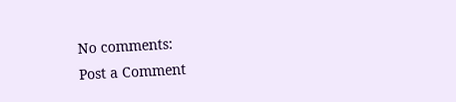No comments:
Post a Comment